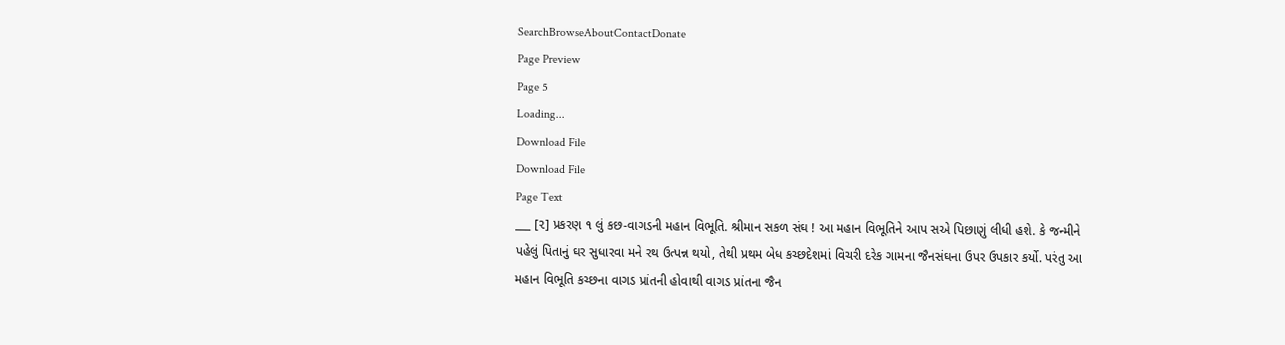SearchBrowseAboutContactDonate
Page Preview
Page 5
Loading...
Download File
Download File
Page Text
___ [૨] પ્રકરણ ૧ લું કછ-વાગડની મહાન વિભૂતિ. શ્રીમાન સકળ સંઘ ! આ મહાન વિભૂતિને આપ સએ પિછાણું લીધી હશે. કે જન્મીને પહેલું પિતાનું ઘર સુધારવા મને રથ ઉત્પન્ન થયો, તેથી પ્રથમ બેધ કચ્છદેશમાં વિચરી દરેક ગામના જૈનસંઘના ઉપર ઉપકાર કર્યો. પરંતુ આ મહાન વિભૂતિ કચ્છના વાગડ પ્રાંતની હોવાથી વાગડ પ્રાંતના જૈન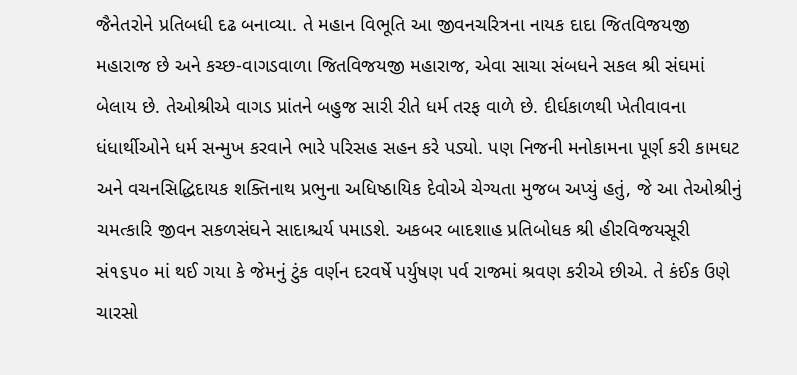જૈનેતરોને પ્રતિબધી દઢ બનાવ્યા. તે મહાન વિભૂતિ આ જીવનચરિત્રના નાયક દાદા જિતવિજયજી મહારાજ છે અને કચ્છ-વાગડવાળા જિતવિજયજી મહારાજ, એવા સાચા સંબધને સકલ શ્રી સંઘમાં બેલાય છે. તેઓશ્રીએ વાગડ પ્રાંતને બહુજ સારી રીતે ધર્મ તરફ વાળે છે. દીર્ઘકાળથી ખેતીવાવના ધંધાર્થીઓને ધર્મ સન્મુખ કરવાને ભારે પરિસહ સહન કરે પડ્યો. પણ નિજની મનોકામના પૂર્ણ કરી કામઘટ અને વચનસિદ્ધિદાયક શક્તિનાથ પ્રભુના અધિષ્ઠાયિક દેવોએ ચેગ્યતા મુજબ અપ્યું હતું, જે આ તેઓશ્રીનું ચમત્કારિ જીવન સકળસંઘને સાદાશ્ચર્ય પમાડશે. અકબર બાદશાહ પ્રતિબોધક શ્રી હીરવિજયસૂરી સં૧૬૫૦ માં થઈ ગયા કે જેમનું ટુંક વર્ણન દરવર્ષે પર્યુષણ પર્વ રાજમાં શ્રવણ કરીએ છીએ. તે કંઈક ઉણે ચારસો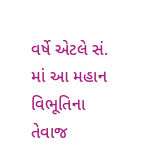વર્ષે એટલે સં. માં આ મહાન વિભૂતિના તેવાજ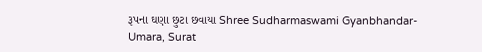રૂપના ઘણા છુટા છવાયા Shree Sudharmaswami Gyanbhandar-Umara, Surat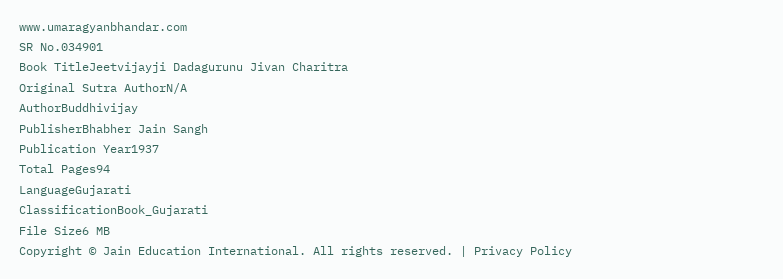www.umaragyanbhandar.com
SR No.034901
Book TitleJeetvijayji Dadagurunu Jivan Charitra
Original Sutra AuthorN/A
AuthorBuddhivijay
PublisherBhabher Jain Sangh
Publication Year1937
Total Pages94
LanguageGujarati
ClassificationBook_Gujarati
File Size6 MB
Copyright © Jain Education International. All rights reserved. | Privacy Policy